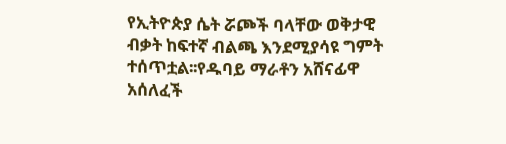የኢትዮጵያ ሴት ሯጮች ባላቸው ወቅታዊ ብቃት ከፍተኛ ብልጫ እንደሚያሳዩ ግምት ተሰጥቷል፡፡የዱባይ ማራቶን አሸናፊዋ አሰለፈች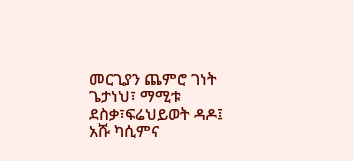መርጊያን ጨምሮ ገነት ጌታነህ፣ ማሚቱ ደስቃ፣ፍሬህይወት ዳዶ፤ አሹ ካሲምና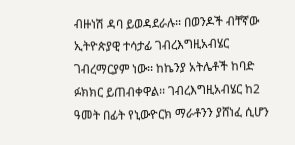ብዙነሽ ዳባ ይወዳደራሉ፡፡ በወንዶች ብቸኛው ኢትዮጵያዊ ተሳታፊ ገብረእግዚአብሄር ገብረማርያም ነው፡፡ ከኬንያ አትሌቶች ከባድ ፉክክር ይጠብቀዋል፡፡ ገብረእግዚአብሄር ከ2 ዓመት በፊት የኒውዮርክ ማራቶንን ያሸነፈ ሲሆን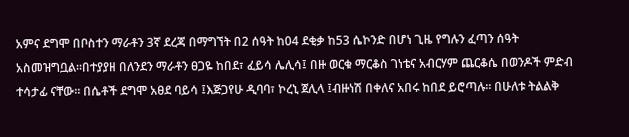አምና ደግሞ በቦስተን ማራቶን 3ኛ ደረጃ በማግኘት በ2 ሰዓት ከ04 ደቂቃ ከ53 ሴኮንድ በሆነ ጊዜ የግሉን ፈጣን ሰዓት አስመዝግቧል፡፡በተያያዘ በለንደን ማራቶን ፀጋዬ ከበደ፣ ፈይሳ ሌሊሳ፤ በዙ ወርቁ ማርቆስ ገነቴና አብርሃም ጨርቆሴ በወንዶች ምድብ ተሳታፊ ናቸው፡፡ በሴቶች ደግሞ አፀደ ባይሳ ፤እጅጋየሁ ዲባባ፣ ኮረኒ ጀሊላ ፤ብዙነሽ በቀለና አበሩ ከበደ ይሮጣሉ፡፡ በሁለቱ ትልልቅ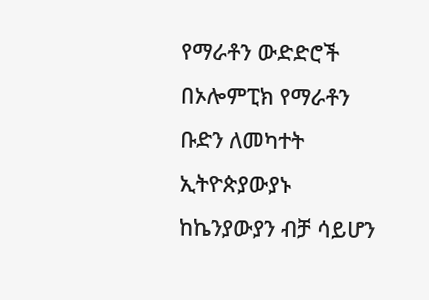የማራቶን ውድድሮች በኦሎምፒክ የማራቶን ቡድን ለመካተት ኢትዮጵያውያኑ ከኬንያውያን ብቻ ሳይሆን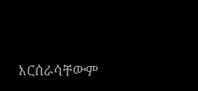እርሰራሳቸውም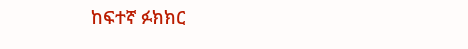ከፍተኛ ፉክክር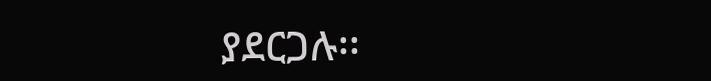ያደርጋሉ፡፡